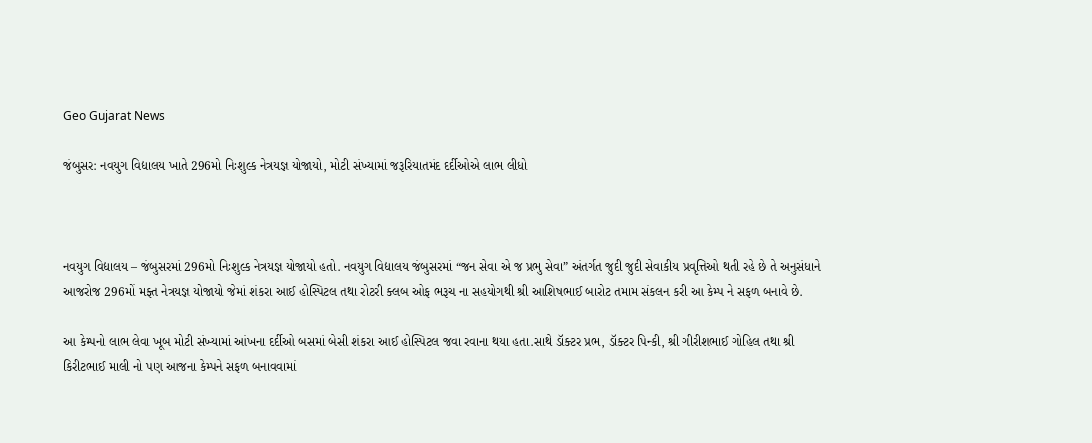Geo Gujarat News

જંબુસર: નવયુગ વિદ્યાલય ખાતે 296મો નિઃશુલ્ક નેત્રયજ્ઞ યોજાયો, મોટી સંખ્યામાં જરૂરિયાતમંદ દર્દીઓએ લાભ લીધો



નવયુગ વિદ્યાલય – જંબુસરમાં 296મો નિઃશુલ્ક નેત્રયજ્ઞ યોજાયો હતો. નવયુગ વિદ્યાલય જંબુસરમાં “જન સેવા એ જ પ્રભુ સેવા” અંતર્ગત જુદી જુદી સેવાકીય પ્રવૃત્તિઓ થતી રહે છે તે અનુસંધાને આજરોજ 296મોં મફ્ત નેત્રયજ્ઞ યોજાયો જેમાં શંકરા આઈ હોસ્પિટલ તથા રોટરી ક્લબ ઓફ ભરૂચ ના સહયોગથી શ્રી આશિષભાઈ બારોટ તમામ સંકલન કરી આ કેમ્પ ને સફળ બનાવે છે.

આ કેમ્પનો લાભ લેવા ખૂબ મોટી સંખ્યામાં આંખના દર્દીઓ બસમાં બેસી શંકરા આઈ હોસ્પિટલ જવા રવાના થયા હતા.સાથે ડૉક્ટર પ્રભ, ડૉક્ટર પિન્કી, શ્રી ગીરીશભાઈ ગોહિલ તથા શ્રી કિરીટભાઈ માલી નો પણ આજના કેમ્પને સફળ બનાવવામાં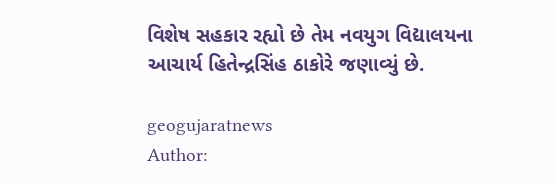વિશેષ સહકાર રહ્યો છે તેમ નવયુગ વિદ્યાલયના આચાર્ય હિતેન્દ્રસિંહ ઠાકોરે જણાવ્યું છે.

geogujaratnews
Author: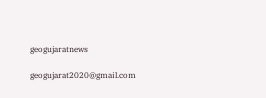geogujaratnews

geogujarat2020@gmail.com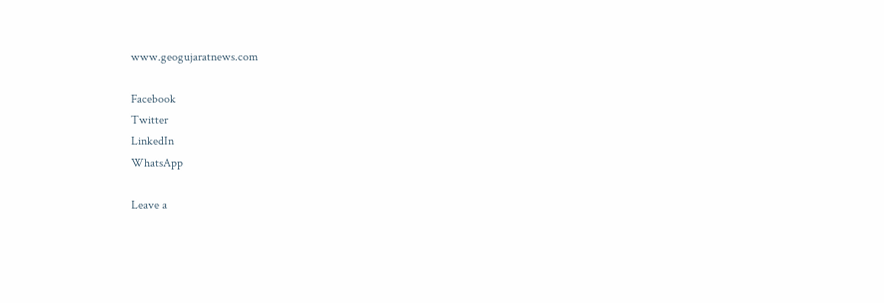www.geogujaratnews.com

Facebook
Twitter
LinkedIn
WhatsApp

Leave a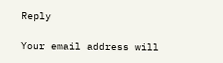Reply

Your email address will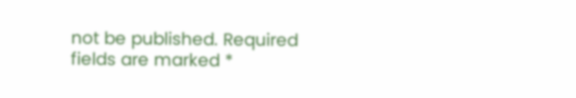not be published. Required fields are marked *